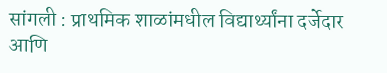सांगली : प्राथमिक शाळांमधील विद्यार्थ्यांना दर्जेदार आणि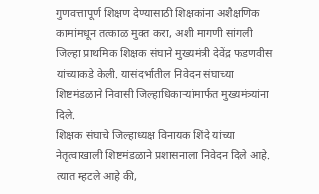गुणवत्तापूर्ण शिक्षण देण्यासाठी शिक्षकांना अशैक्षणिक कामांमधून तत्काळ मुक्त करा, अशी मागणी सांगली जिल्हा प्राथमिक शिक्षक संघाने मुख्यमंत्री देवेंद्र फडणवीस यांच्याकडे केली. यासंदर्भातील निवेदन संघाच्या शिष्टमंडळाने निवासी जिल्हाधिकाऱ्यांमार्फत मुख्यमंत्र्यांना दिले.
शिक्षक संघाचे जिल्हाध्यक्ष विनायक शिंदे यांच्या नेतृत्वाखाली शिष्टमंडळाने प्रशासनाला निवेदन दिले आहे. त्यात म्हटले आहे की,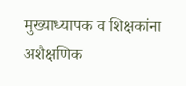मुख्याध्यापक व शिक्षकांना अशैक्षणिक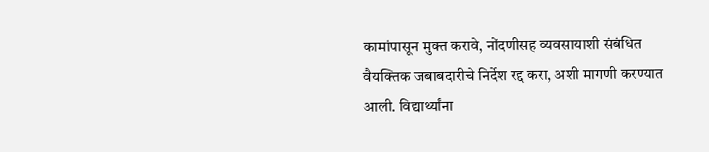कामांपासून मुक्त करावे, नोंदणीसह व्यवसायाशी संबंधित वैयक्तिक जबाबदारीचे निर्देश रद्द करा, अशी मागणी करण्यात आली. विद्यार्थ्यांना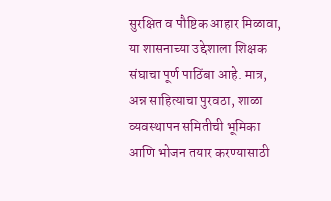सुरक्षित व पौष्टिक आहार मिळावा, या शासनाच्या उद्देशाला शिक्षक संघाचा पूर्ण पाठिंबा आहे. मात्र, अन्न साहित्याचा पुरवठा, शाळा व्यवस्थापन समितीची भूमिका आणि भोजन तयार करण्यासाठी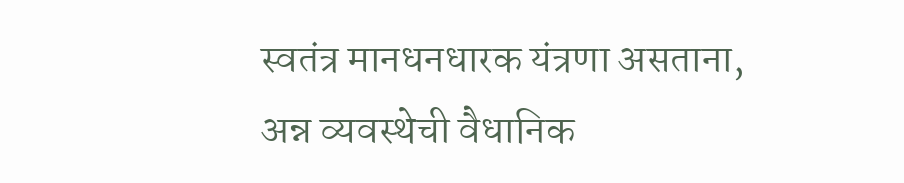स्वतंत्र मानधनधारक यंत्रणा असताना, अन्न व्यवस्थेची वैधानिक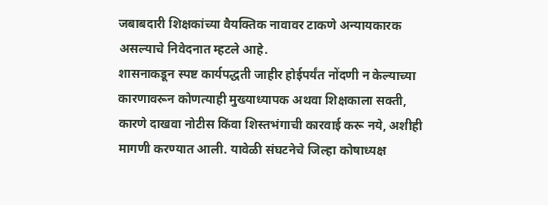जबाबदारी शिक्षकांच्या वैयक्तिक नावावर टाकणे अन्यायकारक असल्याचे निवेदनात म्हटले आहे.
शासनाकडून स्पष्ट कार्यपद्धती जाहीर होईपर्यंत नोंदणी न केल्याच्या कारणावरून कोणत्याही मुख्याध्यापक अथवा शिक्षकाला सक्ती, कारणे दाखवा नोटीस किंवा शिस्तभंगाची कारवाई करू नये, अशीही मागणी करण्यात आली. यावेळी संघटनेचे जिल्हा कोषाध्यक्ष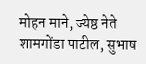मोहन माने, ज्येष्ठ नेते शामगोंडा पाटील, सुभाष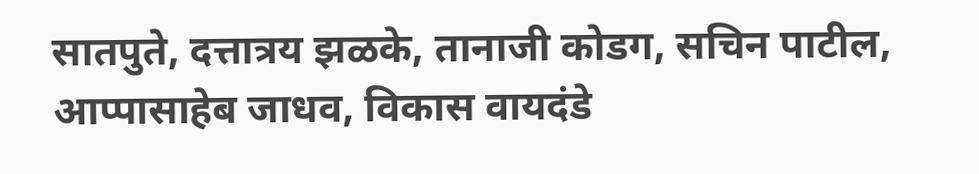सातपुते, दत्तात्रय झळके, तानाजी कोडग, सचिन पाटील, आप्पासाहेब जाधव, विकास वायदंडे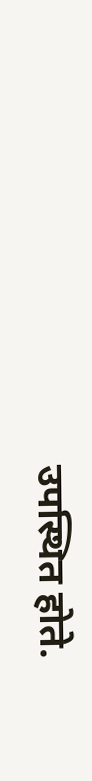उपस्थित होते.